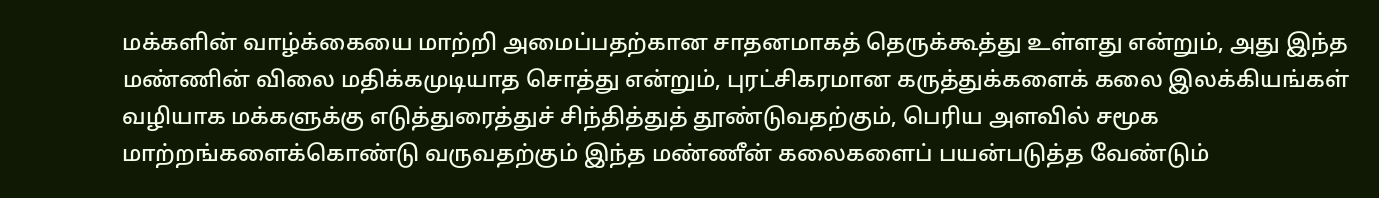மக்களின் வாழ்க்கையை மாற்றி அமைப்பதற்கான சாதனமாகத் தெருக்கூத்து உள்ளது என்றும், அது இந்த மண்ணின் விலை மதிக்கமுடியாத சொத்து என்றும், புரட்சிகரமான கருத்துக்களைக் கலை இலக்கியங்கள் வழியாக மக்களுக்கு எடுத்துரைத்துச் சிந்தித்துத் தூண்டுவதற்கும், பெரிய அளவில் சமூக மாற்றங்களைக்கொண்டு வருவதற்கும் இந்த மண்ணீன் கலைகளைப் பயன்படுத்த வேண்டும்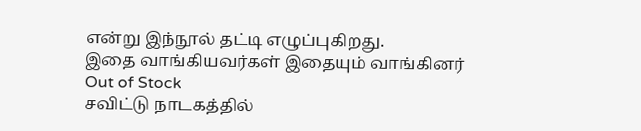என்று இந்நூல் தட்டி எழுப்புகிறது.
இதை வாங்கியவர்கள் இதையும் வாங்கினர்
Out of Stock
சவிட்டு நாடகத்தில்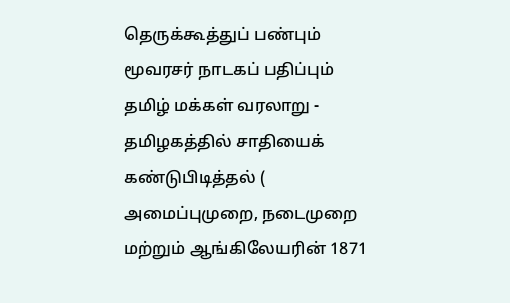தெருக்கூத்துப் பண்பும் மூவரசர் நாடகப் பதிப்பும்
தமிழ் மக்கள் வரலாறு - தமிழகத்தில் சாதியைக் கண்டுபிடித்தல் ( அமைப்புமுறை, நடைமுறை மற்றும் ஆங்கிலேயரின் 1871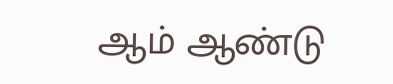ஆம் ஆண்டு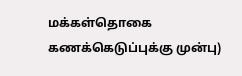மக்கள்தொகை கணக்கெடுப்புக்கு முன்பு)